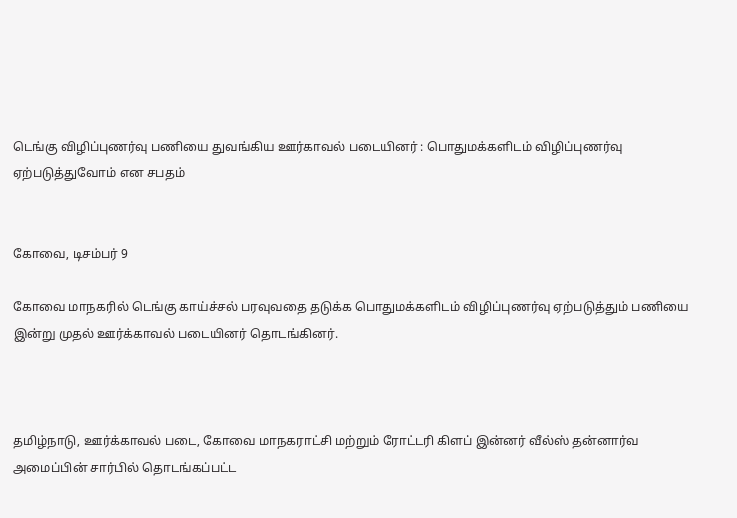டெங்கு விழிப்புணர்வு பணியை துவங்கிய ஊர்காவல் படையினர் : பொதுமக்களிடம் விழிப்புணர்வு ஏற்படுத்துவோம் என சபதம்


கோவை, டிசம்பர் 9

கோவை மாநகரில் டெங்கு காய்ச்சல் பரவுவதை தடுக்க பொதுமக்களிடம் விழிப்புணர்வு ஏற்படுத்தும் பணியை இன்று முதல் ஊர்க்காவல் படையினர் தொடங்கினர்.



தமிழ்நாடு, ஊர்க்காவல் படை, கோவை மாநகராட்சி மற்றும் ரோட்டரி கிளப் இன்னர் வீல்ஸ் தன்னார்வ அமைப்பின் சார்பில் தொடங்கப்பட்ட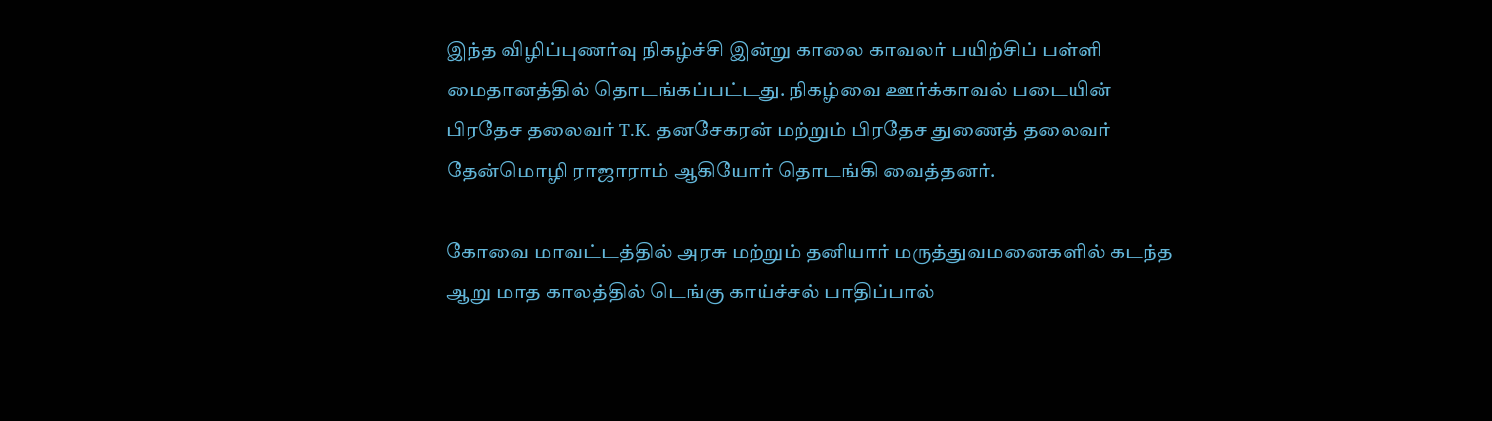இந்த விழிப்புணர்வு நிகழ்ச்சி இன்று காலை காவலர் பயிற்சிப் பள்ளி மைதானத்தில் தொடங்கப்பட்டது. நிகழ்வை ஊர்க்காவல் படையின் பிரதேச தலைவர் T.K. தனசேகரன் மற்றும் பிரதேச துணைத் தலைவர் தேன்மொழி ராஜாராம் ஆகியோர் தொடங்கி வைத்தனர்.

கோவை மாவட்டத்தில் அரசு மற்றும் தனியார் மருத்துவமனைகளில் கடந்த ஆறு மாத காலத்தில் டெங்கு காய்ச்சல் பாதிப்பால்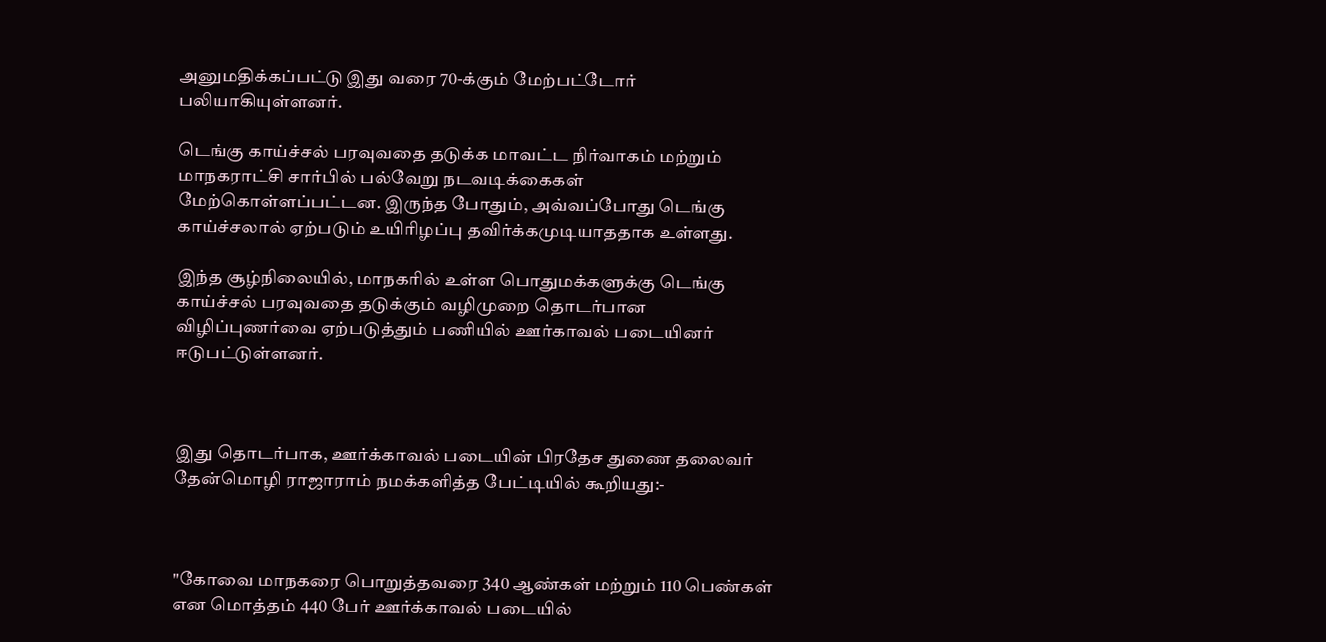அனுமதிக்கப்பட்டு இது வரை 70-க்கும் மேற்பட்டோர் பலியாகியுள்ளனர்.

டெங்கு காய்ச்சல் பரவுவதை தடுக்க மாவட்ட நிர்வாகம் மற்றும் மாநகராட்சி சார்பில் பல்வேறு நடவடிக்கைகள் மேற்கொள்ளப்பட்டன. இருந்த போதும், அவ்வப்போது டெங்கு காய்ச்சலால் ஏற்படும் உயிரிழப்பு தவிர்க்கமுடியாததாக உள்ளது.

இந்த சூழ்நிலையில், மாநகரில் உள்ள பொதுமக்களுக்கு டெங்கு காய்ச்சல் பரவுவதை தடுக்கும் வழிமுறை தொடர்பான விழிப்புணர்வை ஏற்படுத்தும் பணியில் ஊர்காவல் படையினர் ஈடுபட்டுள்ளனர்.



இது தொடர்பாக, ஊர்க்காவல் படையின் பிரதேச துணை தலைவர் தேன்மொழி ராஜாராம் நமக்களித்த பேட்டியில் கூறியது:-



"கோவை மாநகரை பொறுத்தவரை 340 ஆண்கள் மற்றும் 110 பெண்கள் என மொத்தம் 440 பேர் ஊர்க்காவல் படையில்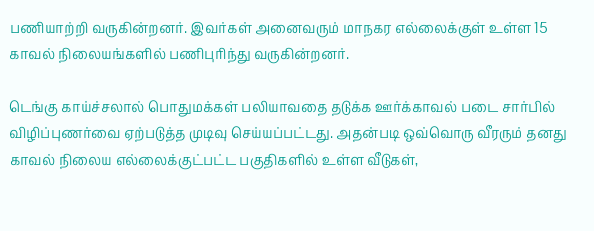பணியாற்றி வருகின்றனர். இவர்கள் அனைவரும் மாநகர எல்லைக்குள் உள்ள 15 காவல் நிலையங்களில் பணிபுரிந்து வருகின்றனர்.

டெங்கு காய்ச்சலால் பொதுமக்கள் பலியாவதை தடுக்க ஊர்க்காவல் படை சார்பில் விழிப்புணர்வை ஏற்படுத்த முடிவு செய்யப்பட்டது. அதன்படி ஒவ்வொரு வீரரும் தனது காவல் நிலைய எல்லைக்குட்பட்ட பகுதிகளில் உள்ள வீடுகள்,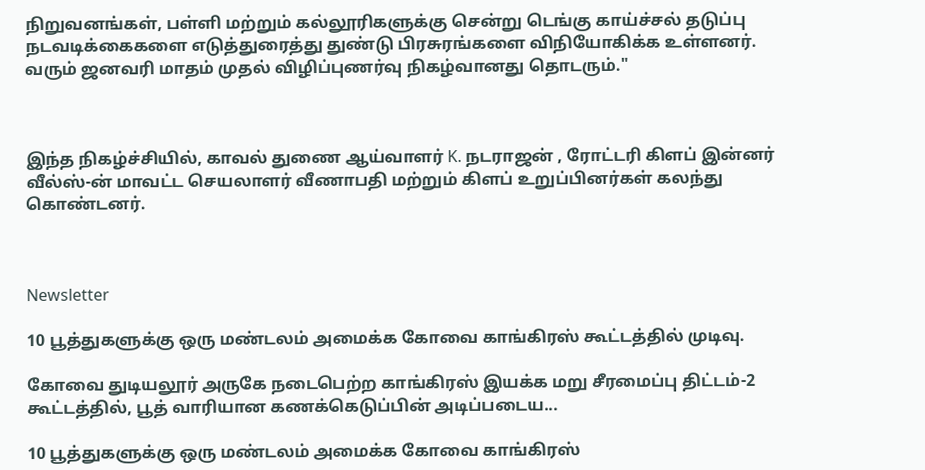நிறுவனங்கள், பள்ளி மற்றும் கல்லூரிகளுக்கு சென்று டெங்கு காய்ச்சல் தடுப்பு நடவடிக்கைகளை எடுத்துரைத்து துண்டு பிரசுரங்களை விநியோகிக்க உள்ளனர். வரும் ஜனவரி மாதம் முதல் விழிப்புணர்வு நிகழ்வானது தொடரும்."



இந்த நிகழ்ச்சியில், காவல் துணை ஆய்வாளர் K. நடராஜன் , ரோட்டரி கிளப் இன்னர் வீல்ஸ்-ன் மாவட்ட செயலாளர் வீணாபதி மற்றும் கிளப் உறுப்பினர்கள் கலந்து கொண்டனர்.



Newsletter

10 பூத்துகளுக்கு ஒரு மண்டலம் அமைக்க கோவை காங்கிரஸ் கூட்டத்தில் முடிவு.

கோவை துடியலூர் அருகே நடைபெற்ற காங்கிரஸ் இயக்க மறு சீரமைப்பு திட்டம்-2 கூட்டத்தில், பூத் வாரியான கணக்கெடுப்பின் அடிப்படைய...

10 பூத்துகளுக்கு ஒரு மண்டலம் அமைக்க கோவை காங்கிரஸ்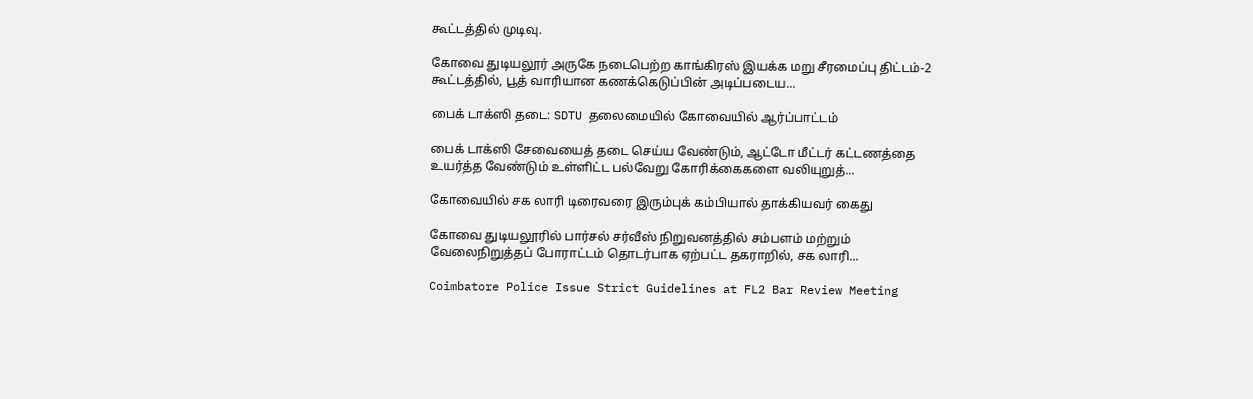கூட்டத்தில் முடிவு.

கோவை துடியலூர் அருகே நடைபெற்ற காங்கிரஸ் இயக்க மறு சீரமைப்பு திட்டம்-2 கூட்டத்தில், பூத் வாரியான கணக்கெடுப்பின் அடிப்படைய...

பைக் டாக்ஸி தடை: SDTU தலைமையில் கோவையில் ஆர்ப்பாட்டம்

பைக் டாக்ஸி சேவையைத் தடை செய்ய வேண்டும், ஆட்டோ மீட்டர் கட்டணத்தை உயர்த்த வேண்டும் உள்ளிட்ட பல்வேறு கோரிக்கைகளை வலியுறுத்...

கோவையில் சக லாரி டிரைவரை இரும்புக் கம்பியால் தாக்கியவர் கைது

கோவை துடியலூரில் பார்சல் சர்வீஸ் நிறுவனத்தில் சம்பளம் மற்றும் வேலைநிறுத்தப் போராட்டம் தொடர்பாக ஏற்பட்ட தகராறில், சக லாரி...

Coimbatore Police Issue Strict Guidelines at FL2 Bar Review Meeting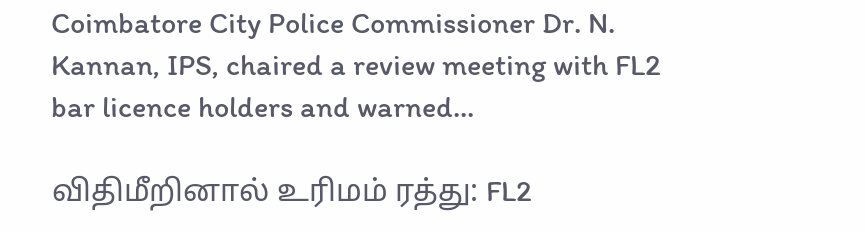Coimbatore City Police Commissioner Dr. N. Kannan, IPS, chaired a review meeting with FL2 bar licence holders and warned...

விதிமீறினால் உரிமம் ரத்து: FL2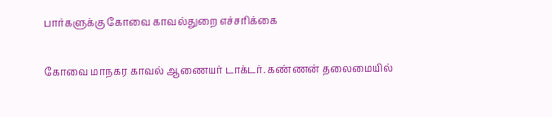பார்களுக்கு கோவை காவல்துறை எச்சரிக்கை

கோவை மாநகர காவல் ஆணையர் டாக்டர். கண்ணன் தலைமையில்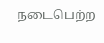நடைபெற்ற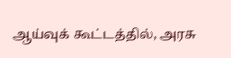ஆய்வுக் கூட்டத்தில், அரசு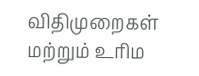விதிமுறைகள் மற்றும் உரிம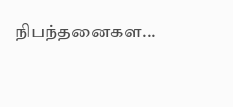நிபந்தனைகள...